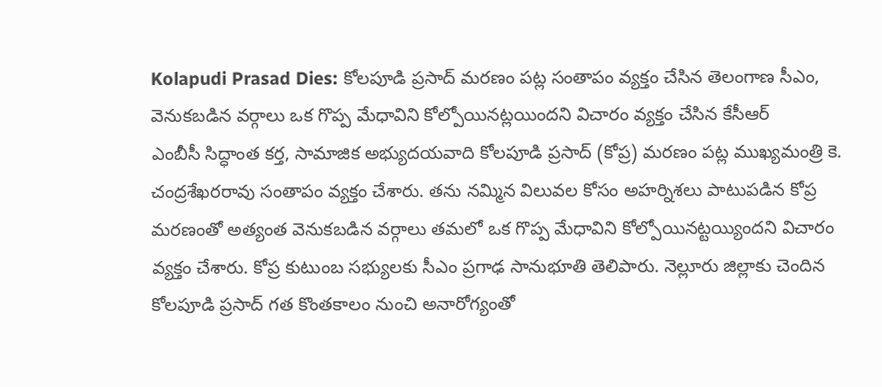Kolapudi Prasad Dies: కోలపూడి ప్రసాద్ మరణం పట్ల సంతాపం వ్యక్తం చేసిన తెలంగాణ సీఎం, వెనుకబడిన వర్గాలు ఒక గొప్ప మేధావిని కోల్పోయినట్లయిందని విచారం వ్యక్తం చేసిన కేసీఆర్
ఎంబీసీ సిద్ధాంత కర్త, సామాజిక అభ్యుదయవాది కోలపూడి ప్రసాద్ (కోప్ర) మరణం పట్ల ముఖ్యమంత్రి కె. చంద్రశేఖరరావు సంతాపం వ్యక్తం చేశారు. తను నమ్మిన విలువల కోసం అహర్నిశలు పాటుపడిన కోప్ర మరణంతో అత్యంత వెనుకబడిన వర్గాలు తమలో ఒక గొప్ప మేధావిని కోల్పోయినట్టయ్యిందని విచారం వ్యక్తం చేశారు. కోప్ర కుటుంబ సభ్యులకు సీఎం ప్రగాఢ సానుభూతి తెలిపారు. నెల్లూరు జిల్లాకు చెందిన కోలపూడి ప్రసాద్ గత కొంతకాలం నుంచి అనారోగ్యంతో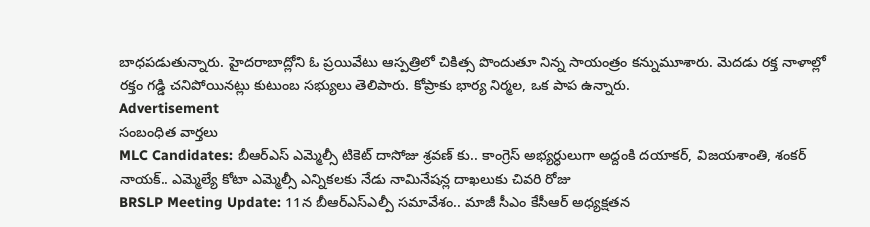బాధపడుతున్నారు. హైదరాబాద్లోని ఓ ప్రయివేటు ఆస్పత్రిలో చికిత్స పొందుతూ నిన్న సాయంత్రం కన్నుమూశారు. మెదడు రక్త నాళాల్లో రక్తం గడ్డి చనిపోయినట్లు కుటుంబ సభ్యులు తెలిపారు. కోప్రాకు భార్య నిర్మల, ఒక పాప ఉన్నారు.
Advertisement
సంబంధిత వార్తలు
MLC Candidates: బీఆర్ఎస్ ఎమ్మెల్సీ టికెట్ దాసోజు శ్రవణ్ కు.. కాంగ్రెస్ అభ్యర్ధులుగా అద్దంకి దయాకర్, విజయశాంతి, శంకర్ నాయక్.. ఎమ్మెల్యే కోటా ఎమ్మెల్సీ ఎన్నికలకు నేడు నామినేషన్ల దాఖలుకు చివరి రోజు
BRSLP Meeting Update: 11న బీఆర్ఎస్ఎల్పీ సమావేశం.. మాజీ సీఎం కేసీఆర్ అధ్యక్షతన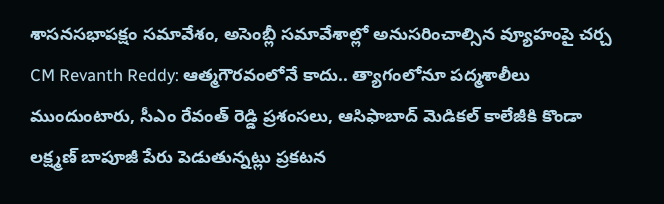శాసనసభాపక్షం సమావేశం, అసెంబ్లీ సమావేశాల్లో అనుసరించాల్సిన వ్యూహంపై చర్చ
CM Revanth Reddy: ఆత్మగౌరవంలోనే కాదు.. త్యాగంలోనూ పద్మశాలీలు ముందుంటారు, సీఎం రేవంత్ రెడ్డి ప్రశంసలు, ఆసిఫాబాద్ మెడికల్ కాలేజీకి కొండా లక్ష్మణ్ బాపూజీ పేరు పెడుతున్నట్లు ప్రకటన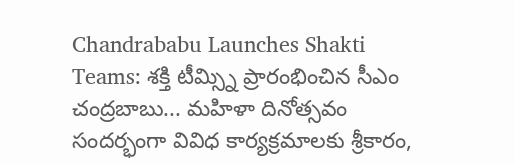Chandrababu Launches Shakti Teams: శక్తి టీమ్స్ని ప్రారంభించిన సీఎం చంద్రబాబు... మహిళా దినోత్సవం సందర్భంగా వివిధ కార్యక్రమాలకు శ్రీకారం,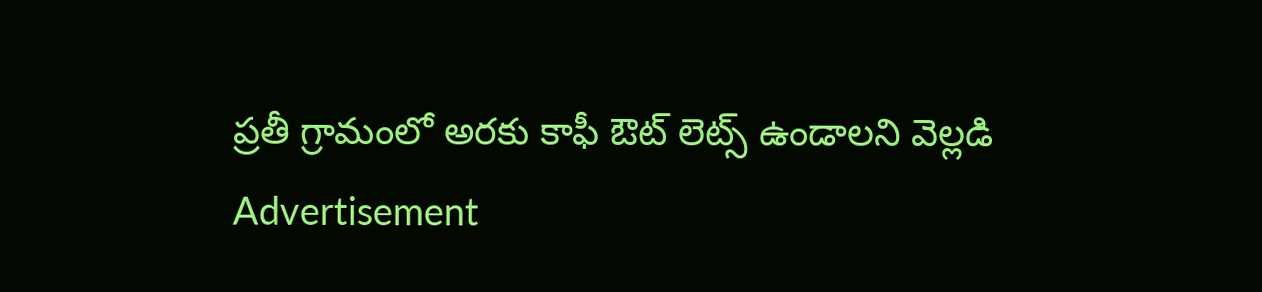ప్రతీ గ్రామంలో అరకు కాఫీ ఔట్ లెట్స్ ఉండాలని వెల్లడి
Advertisement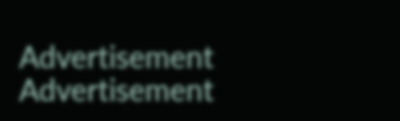Advertisement
Advertisement